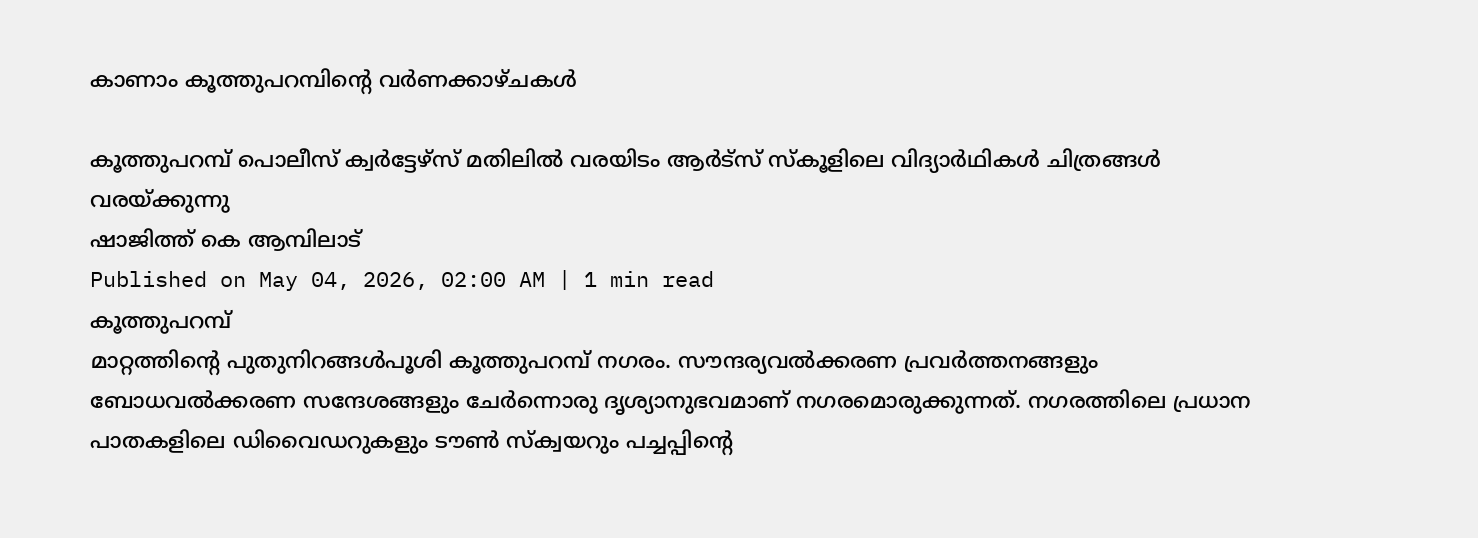കാണാം കൂത്തുപറമ്പിന്റെ വർണക്കാഴ്ചകൾ

കൂത്തുപറമ്പ് പൊലീസ് ക്വർട്ടേഴ്സ് മതിലിൽ വരയിടം ആർട്സ് സ്കൂളിലെ വിദ്യാർഥികൾ ചിത്രങ്ങൾ വരയ്ക്കുന്നു
ഷാജിത്ത് കെ ആമ്പിലാട്
Published on May 04, 2026, 02:00 AM | 1 min read
കൂത്തുപറമ്പ്
മാറ്റത്തിന്റെ പുതുനിറങ്ങൾപൂശി കൂത്തുപറമ്പ് നഗരം. സൗന്ദര്യവൽക്കരണ പ്രവർത്തനങ്ങളും ബോധവൽക്കരണ സന്ദേശങ്ങളും ചേർന്നൊരു ദൃശ്യാനുഭവമാണ് നഗരമൊരുക്കുന്നത്. നഗരത്തിലെ പ്രധാന പാതകളിലെ ഡിവൈഡറുകളും ടൗൺ സ്ക്വയറും പച്ചപ്പിന്റെ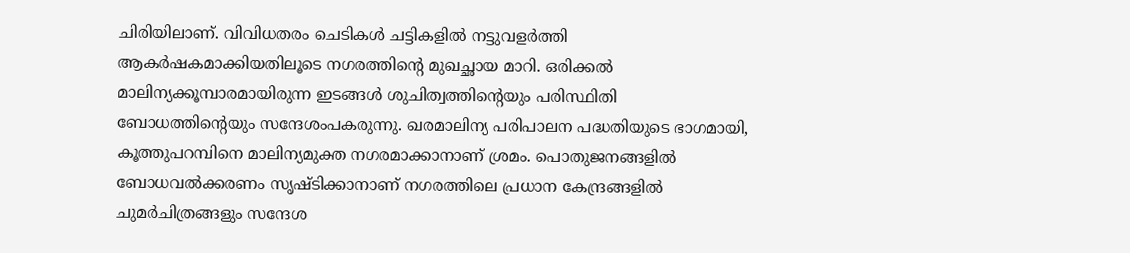ചിരിയിലാണ്. വിവിധതരം ചെടികൾ ചട്ടികളിൽ നട്ടുവളർത്തി ആകർഷകമാക്കിയതിലൂടെ നഗരത്തിന്റെ മുഖച്ഛായ മാറി. ഒരിക്കൽ മാലിന്യക്കൂമ്പാരമായിരുന്ന ഇടങ്ങൾ ശുചിത്വത്തിന്റെയും പരിസ്ഥിതി ബോധത്തിന്റെയും സന്ദേശംപകരുന്നു. ഖരമാലിന്യ പരിപാലന പദ്ധതിയുടെ ഭാഗമായി, കൂത്തുപറമ്പിനെ മാലിന്യമുക്ത നഗരമാക്കാനാണ് ശ്രമം. പൊതുജനങ്ങളിൽ ബോധവൽക്കരണം സൃഷ്ടിക്കാനാണ് നഗരത്തിലെ പ്രധാന കേന്ദ്രങ്ങളിൽ ചുമർചിത്രങ്ങളും സന്ദേശ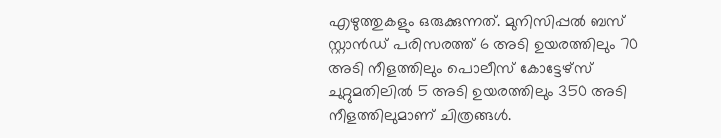എഴുത്തുകളും ഒരുക്കുന്നത്. മുനിസിപ്പൽ ബസ് സ്റ്റാൻഡ് പരിസരത്ത് 6 അടി ഉയരത്തിലും 70 അടി നീളത്തിലും പൊലീസ് കോട്ടേഴ്സ് ചുറ്റുമതിലിൽ 5 അടി ഉയരത്തിലും 350 അടി നീളത്തിലുമാണ് ചിത്രങ്ങൾ.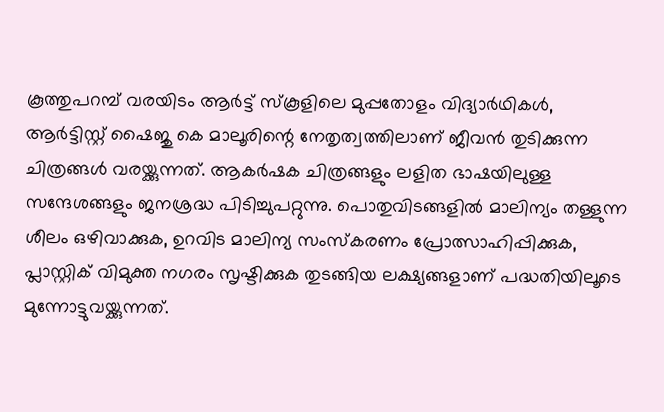കൂത്തുപറമ്പ് വരയിടം ആർട്ട് സ്കൂളിലെ മുപ്പതോളം വിദ്യാർഥികൾ, ആർട്ടിസ്റ്റ് ഷൈജു കെ മാലൂരിന്റെ നേതൃത്വത്തിലാണ് ജീവൻ തുടിക്കുന്ന ചിത്രങ്ങൾ വരയ്ക്കുന്നത്. ആകർഷക ചിത്രങ്ങളും ലളിത ഭാഷയിലുള്ള സന്ദേശങ്ങളും ജനശ്രദ്ധ പിടിച്ചുപറ്റുന്നു. പൊതുവിടങ്ങളിൽ മാലിന്യം തള്ളുന്ന ശീലം ഒഴിവാക്കുക, ഉറവിട മാലിന്യ സംസ്കരണം പ്രോത്സാഹിപ്പിക്കുക, പ്ലാസ്റ്റിക് വിമുക്ത നഗരം സൃഷ്ടിക്കുക തുടങ്ങിയ ലക്ഷ്യങ്ങളാണ് പദ്ധതിയിലൂടെ മുന്നോട്ടുവയ്ക്കുന്നത്.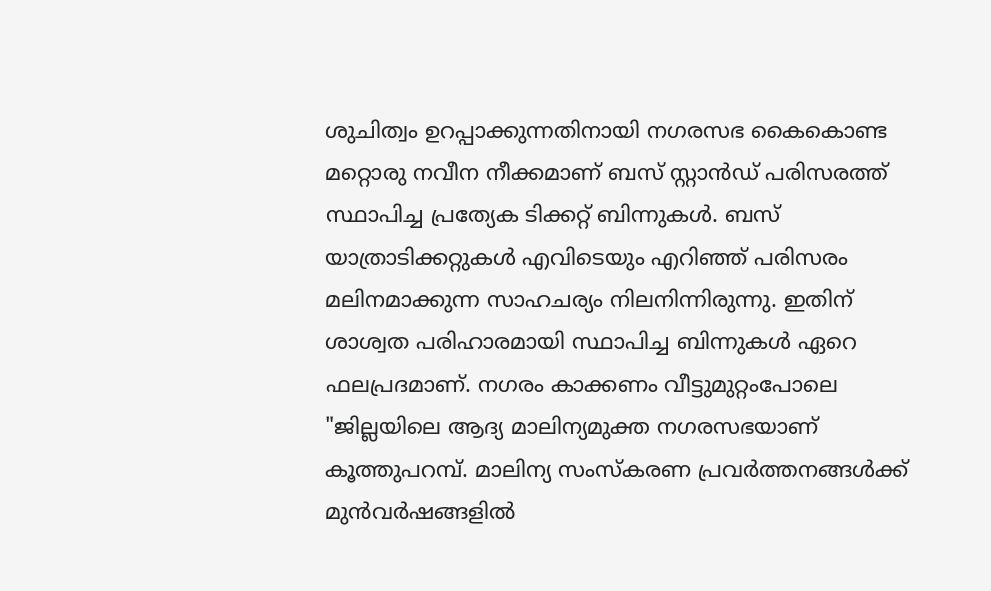ശുചിത്വം ഉറപ്പാക്കുന്നതിനായി നഗരസഭ കൈകൊണ്ട മറ്റൊരു നവീന നീക്കമാണ് ബസ് സ്റ്റാൻഡ് പരിസരത്ത് സ്ഥാപിച്ച പ്രത്യേക ടിക്കറ്റ് ബിന്നുകൾ. ബസ് യാത്രാടിക്കറ്റുകൾ എവിടെയും എറിഞ്ഞ് പരിസരം മലിനമാക്കുന്ന സാഹചര്യം നിലനിന്നിരുന്നു. ഇതിന് ശാശ്വത പരിഹാരമായി സ്ഥാപിച്ച ബിന്നുകൾ ഏറെ ഫലപ്രദമാണ്. നഗരം കാക്കണം വീട്ടുമുറ്റംപോലെ "ജില്ലയിലെ ആദ്യ മാലിന്യമുക്ത നഗരസഭയാണ് കൂത്തുപറമ്പ്. മാലിന്യ സംസ്കരണ പ്രവർത്തനങ്ങൾക്ക് മുൻവർഷങ്ങളിൽ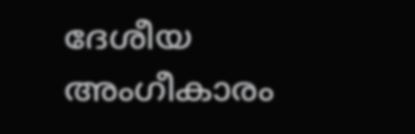ദേശീയ അംഗീകാരം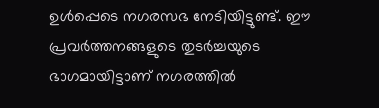ഉൾപ്പെടെ നഗരസഭ നേടിയിട്ടുണ്ട്. ഈ പ്രവർത്തനങ്ങളുടെ തുടർച്ചയുടെ ഭാഗമായിട്ടാണ് നഗരത്തിൽ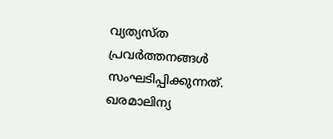വ്യത്യസ്ത പ്രവർത്തനങ്ങൾ സംഘടിപ്പിക്കുന്നത്. ഖരമാലിന്യ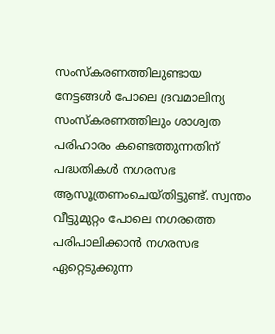സംസ്കരണത്തിലുണ്ടായ നേട്ടങ്ങൾ പോലെ ദ്രവമാലിന്യ സംസ്കരണത്തിലും ശാശ്വത പരിഹാരം കണ്ടെത്തുന്നതിന് പദ്ധതികൾ നഗരസഭ ആസൂത്രണംചെയ്തിട്ടുണ്ട്. സ്വന്തം വീട്ടുമുറ്റം പോലെ നഗരത്തെ പരിപാലിക്കാൻ നഗരസഭ ഏറ്റെടുക്കുന്ന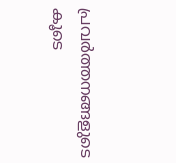പ്രവർത്തനങ്ങളുടെ കൂടെ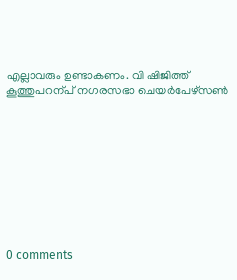എല്ലാവരും ഉണ്ടാകണം. വി ഷിജിത്ത് കൂത്തുപറന്പ് നഗരസഭാ ചെയർപേഴ്സൺ










0 comments